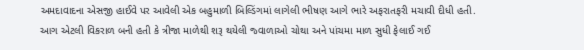અમદાવાદના એસજી હાઈવે પર આવેલી એક બહુમાળી બિલ્ડિંગમાં લાગેલી ભીષણ આગે ભારે અફરાતફરી મચાવી દીધી હતી. આગ એટલી વિકરાળ બની હતી કે ત્રીજા માળેથી શરૂ થયેલી જ્વાળાઓ ચોથા અને પાંચમા માળ સુધી ફેલાઈ ગઈ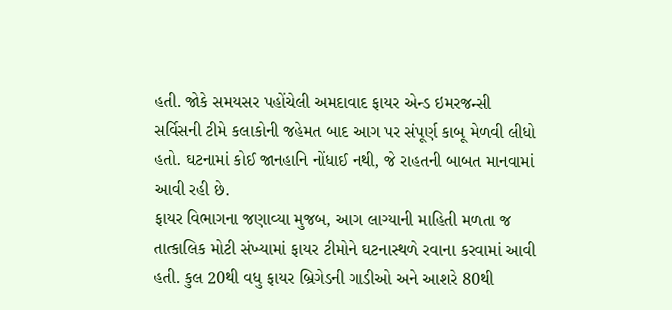હતી. જોકે સમયસર પહોંચેલી અમદાવાદ ફાયર એન્ડ ઇમરજન્સી સર્વિસની ટીમે કલાકોની જહેમત બાદ આગ પર સંપૂર્ણ કાબૂ મેળવી લીધો હતો. ઘટનામાં કોઈ જાનહાનિ નોંધાઈ નથી, જે રાહતની બાબત માનવામાં આવી રહી છે.
ફાયર વિભાગના જણાવ્યા મુજબ, આગ લાગ્યાની માહિતી મળતા જ તાત્કાલિક મોટી સંખ્યામાં ફાયર ટીમોને ઘટનાસ્થળે રવાના કરવામાં આવી હતી. કુલ 20થી વધુ ફાયર બ્રિગેડની ગાડીઓ અને આશરે 80થી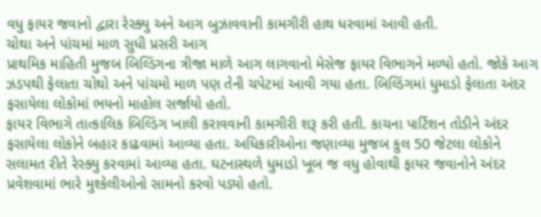વધુ ફાયર જવાનો દ્વારા રેસ્ક્યુ અને આગ બુઝાવવાની કામગીરી હાથ ધરવામાં આવી હતી.
ચોથા અને પાંચમાં માળ સુધી પ્રસરી આગ
પ્રાથમિક માહિતી મુજબ બિલ્ડિંગના ત્રીજા માળે આગ લાગવાનો મેસેજ ફાયર વિભાગને મળ્યો હતો. જોકે આગ ઝડપથી ફેલાતા ચોથો અને પાંચમો માળ પણ તેની ચપેટમાં આવી ગયા હતા. બિલ્ડિંગમાં ધુમાડો ફેલાતા અંદર ફસાયેલા લોકોમાં ભયનો માહોલ સર્જાયો હતો.
ફાયર વિભાગે તાત્કાલિક બિલ્ડિંગ ખાલી કરાવવાની કામગીરી શરૂ કરી હતી. કાચના પાર્ટિશન તોડીને અંદર ફસાયેલા લોકોને બહાર કાઢવામાં આવ્યા હતા. અધિકારીઓના જણાવ્યા મુજબ કુલ 50 જેટલા લોકોને સલામત રીતે રેસ્ક્યુ કરવામાં આવ્યા હતા. ઘટનાસ્થળે ધુમાડો ખૂબ જ વધુ હોવાથી ફાયર જવાનોને અંદર પ્રવેશવામાં ભારે મુશ્કેલીઓનો સામનો કરવો પડ્યો હતો.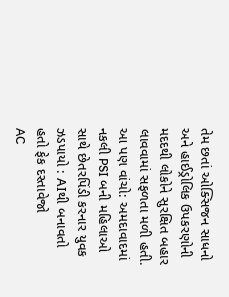તેમ છતાં ઓક્સિજન સાધનો અને હાઈડ્રોલિક ઉપકરણોની મદદથી લોકોને સુરક્ષિત બહાર લાવવામાં સફળતા મળી હતી.
આ પણ વાંચો: અમદાવાદમાં નકલી PSI બની મહિલાઓ સાથે છેતરપિંડી કરનાર યુવક ઝડપાયો : AIથી બનાવતો હતો ફેક દસ્તાવેજો
AC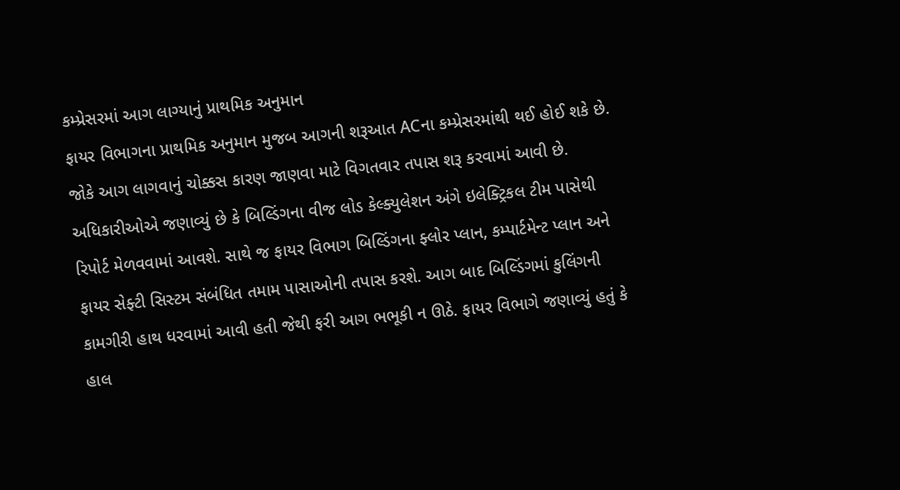કમ્પ્રેસરમાં આગ લાગ્યાનું પ્રાથમિક અનુમાન
ફાયર વિભાગના પ્રાથમિક અનુમાન મુજબ આગની શરૂઆત ACના કમ્પ્રેસરમાંથી થઈ હોઈ શકે છે. જોકે આગ લાગવાનું ચોક્કસ કારણ જાણવા માટે વિગતવાર તપાસ શરૂ કરવામાં આવી છે. અધિકારીઓએ જણાવ્યું છે કે બિલ્ડિંગના વીજ લોડ કેલ્ક્યુલેશન અંગે ઇલેક્ટ્રિકલ ટીમ પાસેથી રિપોર્ટ મેળવવામાં આવશે. સાથે જ ફાયર વિભાગ બિલ્ડિંગના ફ્લોર પ્લાન, કમ્પાર્ટમેન્ટ પ્લાન અને ફાયર સેફ્ટી સિસ્ટમ સંબંધિત તમામ પાસાઓની તપાસ કરશે. આગ બાદ બિલ્ડિંગમાં કુલિંગની કામગીરી હાથ ધરવામાં આવી હતી જેથી ફરી આગ ભભૂકી ન ઊઠે. ફાયર વિભાગે જણાવ્યું હતું કે હાલ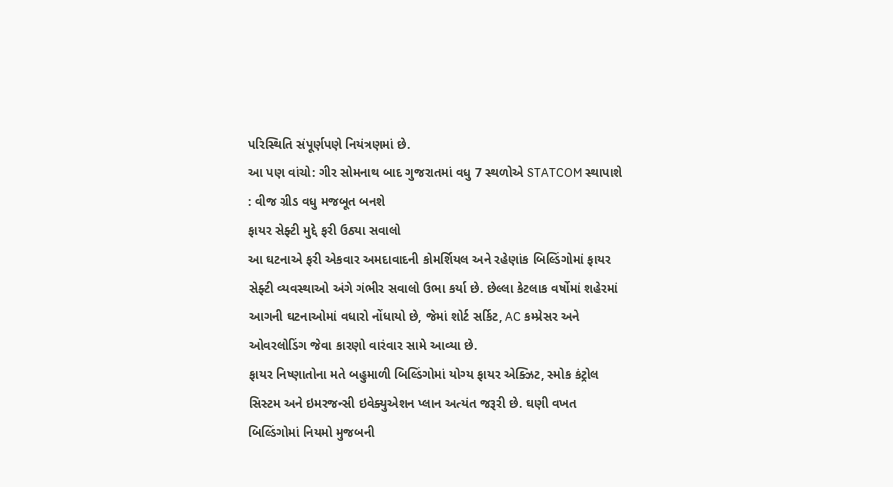પરિસ્થિતિ સંપૂર્ણપણે નિયંત્રણમાં છે.
આ પણ વાંચો: ગીર સોમનાથ બાદ ગુજરાતમાં વધુ 7 સ્થળોએ STATCOM સ્થાપાશે : વીજ ગ્રીડ વધુ મજબૂત બનશે
ફાયર સેફ્ટી મુદ્દે ફરી ઉઠ્યા સવાલો
આ ઘટનાએ ફરી એકવાર અમદાવાદની કોમર્શિયલ અને રહેણાંક બિલ્ડિંગોમાં ફાયર સેફ્ટી વ્યવસ્થાઓ અંગે ગંભીર સવાલો ઉભા કર્યા છે. છેલ્લા કેટલાક વર્ષોમાં શહેરમાં આગની ઘટનાઓમાં વધારો નોંધાયો છે, જેમાં શોર્ટ સર્કિટ, AC કમ્પ્રેસર અને ઓવરલોડિંગ જેવા કારણો વારંવાર સામે આવ્યા છે.
ફાયર નિષ્ણાતોના મતે બહુમાળી બિલ્ડિંગોમાં યોગ્ય ફાયર એક્ઝિટ, સ્મોક કંટ્રોલ સિસ્ટમ અને ઇમરજન્સી ઇવેક્યુએશન પ્લાન અત્યંત જરૂરી છે. ઘણી વખત બિલ્ડિંગોમાં નિયમો મુજબની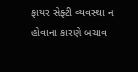ફાયર સેફ્ટી વ્યવસ્થા ન હોવાના કારણે બચાવ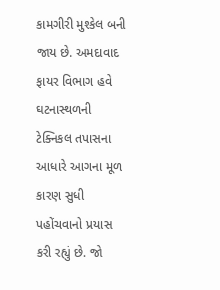કામગીરી મુશ્કેલ બની જાય છે. અમદાવાદ ફાયર વિભાગ હવે ઘટનાસ્થળની ટેક્નિકલ તપાસના આધારે આગના મૂળ કારણ સુધી પહોંચવાનો પ્રયાસ કરી રહ્યું છે. જો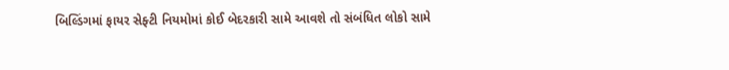બિલ્ડિંગમાં ફાયર સેફ્ટી નિયમોમાં કોઈ બેદરકારી સામે આવશે તો સંબંધિત લોકો સામે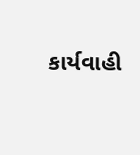કાર્યવાહી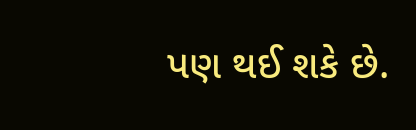પણ થઈ શકે છે.